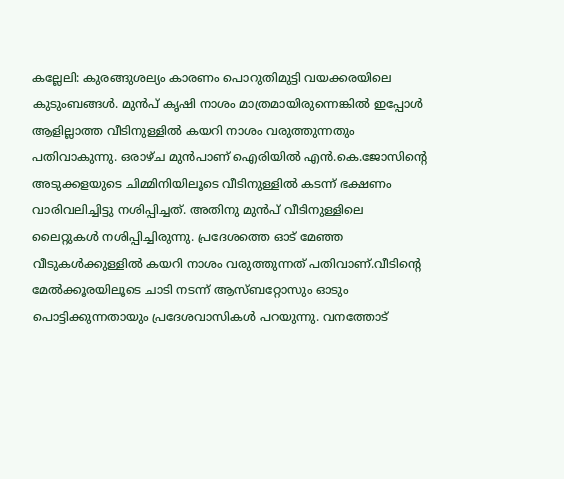കല്ലേലി: കുരങ്ങുശല്യം കാരണം പൊറുതിമുട്ടി വയക്കരയിലെ കുടുംബങ്ങള്‍. മുന്‍പ് കൃഷി നാശം മാത്രമായിരുന്നെങ്കില്‍ ഇപ്പോള്‍ ആളില്ലാത്ത വീടിനുള്ളില്‍ കയറി നാശം വരുത്തുന്നതും പതിവാകുന്നു. ഒരാഴ്ച മുന്‍പാണ് ഐരിയില്‍ എന്‍.കെ.ജോസിന്റെ അടുക്കളയുടെ ചിമ്മിനിയിലൂടെ വീടിനുള്ളില്‍ കടന്ന് ഭക്ഷണം വാരിവലിച്ചിട്ടു നശിപ്പിച്ചത്. അതിനു മുന്‍പ് വീടിനുള്ളിലെ ലൈറ്റുകള്‍ നശിപ്പിച്ചിരുന്നു. പ്രദേശത്തെ ഓട് മേഞ്ഞ വീടുകള്‍ക്കുള്ളില്‍ കയറി നാശം വരുത്തുന്നത് പതിവാണ്.വീടിന്റെ മേല്‍ക്കൂരയിലൂടെ ചാടി നടന്ന് ആസ്ബറ്റോസും ഓടും പൊട്ടിക്കുന്നതായും പ്രദേശവാസികള്‍ പറയുന്നു. വനത്തോട്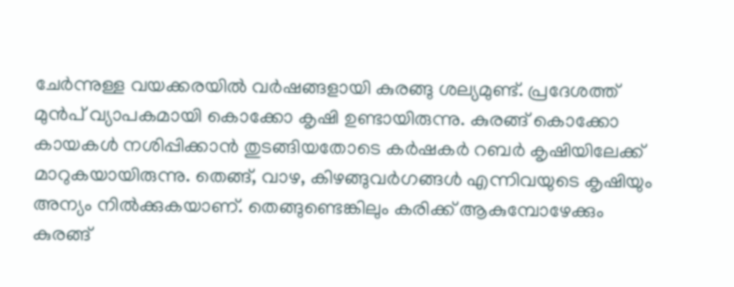ചേര്‍ന്നുള്ള വയക്കരയില്‍ വര്‍ഷങ്ങളായി കുരങ്ങു ശല്യമുണ്ട്. പ്രദേശത്ത് മുന്‍പ് വ്യാപകമായി കൊക്കോ കൃഷി ഉണ്ടായിരുന്നു. കുരങ്ങ് കൊക്കോ കായകള്‍ നശിപ്പിക്കാന്‍ തുടങ്ങിയതോടെ കര്‍ഷകര്‍ റബര്‍ കൃഷിയിലേക്ക് മാറുകയായിരുന്നു. തെങ്ങ്, വാഴ, കിഴങ്ങുവര്‍ഗങ്ങള്‍ എന്നിവയുടെ കൃഷിയും അന്യം നില്‍ക്കുകയാണ്. തെങ്ങുണ്ടെങ്കിലും കരിക്ക് ആകുമ്പോഴേക്കും കുരങ്ങ്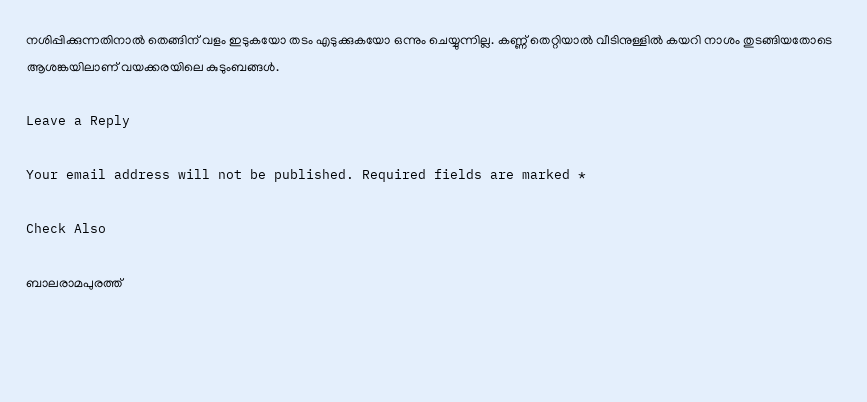നശിപ്പിക്കുന്നതിനാല്‍ തെങ്ങിന് വളം ഇടുകയോ തടം എടുക്കുകയോ ഒന്നും ചെയ്യുന്നില്ല. കണ്ണ് തെറ്റിയാല്‍ വീടിനുള്ളില്‍ കയറി നാശം തുടങ്ങിയതോടെ ആശങ്കയിലാണ് വയക്കരയിലെ കുടുംബങ്ങള്‍.

Leave a Reply

Your email address will not be published. Required fields are marked *

Check Also

ബാലരാമപുരത്ത്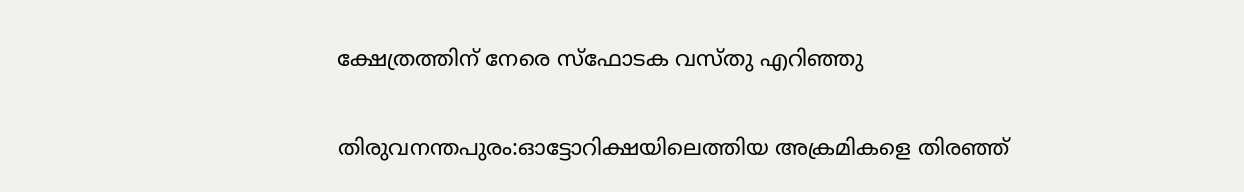ക്ഷേത്രത്തിന് നേരെ സ്‌ഫോടക വസ്തു എറിഞ്ഞു

തിരുവനന്തപുരം:ഓട്ടോറിക്ഷയിലെത്തിയ അക്രമികളെ തിരഞ്ഞ്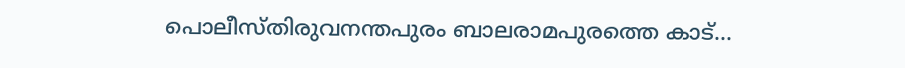പൊലീസ്തിരുവനന്തപുരം ബാലരാമപുരത്തെ കാട്…